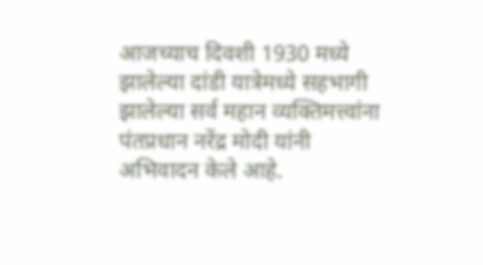आजच्याच दिवशी 1930 मध्ये झालेल्या दांडी यात्रेमध्ये सहभागी झालेल्या सर्व महान व्यक्तिमत्त्वांना पंतप्रधान नरेंद्र मोदी यांनी अभिवादन केले आहे.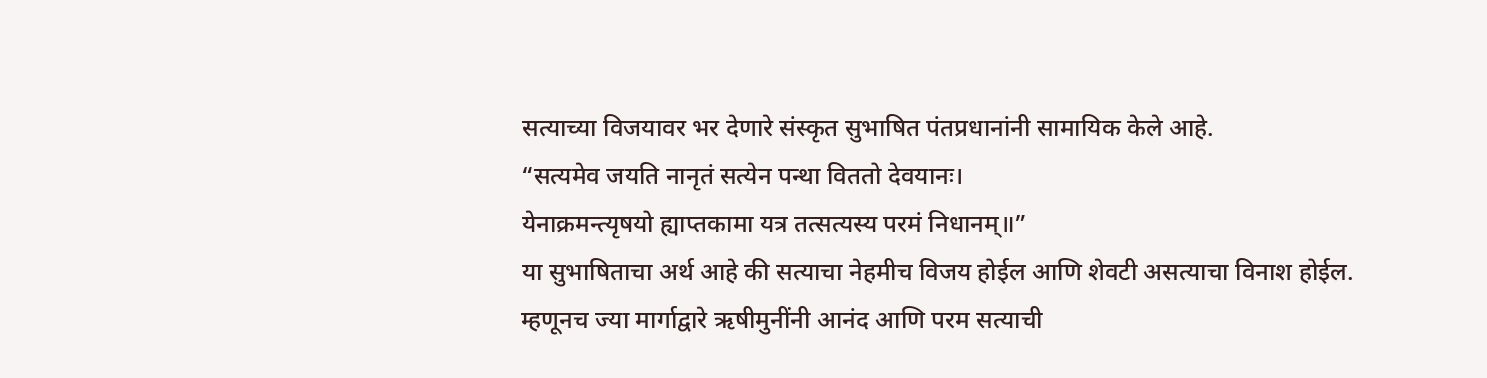सत्याच्या विजयावर भर देणारे संस्कृत सुभाषित पंतप्रधानांनी सामायिक केले आहे.
“सत्यमेव जयति नानृतं सत्येन पन्था विततो देवयानः।
येनाक्रमन्त्यृषयो ह्याप्तकामा यत्र तत्सत्यस्य परमं निधानम्॥”
या सुभाषिताचा अर्थ आहे की सत्याचा नेहमीच विजय होईल आणि शेवटी असत्याचा विनाश होईल. म्हणूनच ज्या मार्गाद्वारे ऋषीमुनींनी आनंद आणि परम सत्याची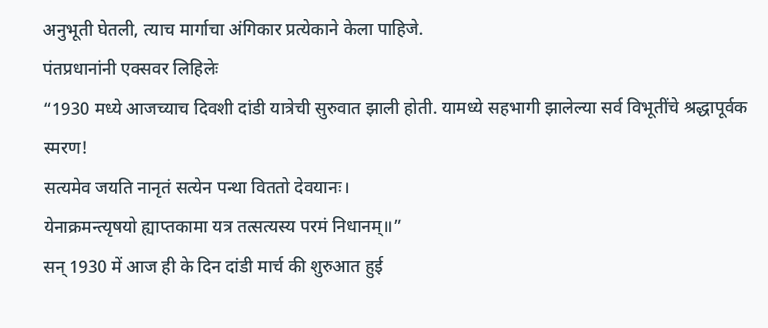अनुभूती घेतली, त्याच मार्गाचा अंगिकार प्रत्येकाने केला पाहिजे.
पंतप्रधानांनी एक्सवर लिहिलेः
“1930 मध्ये आजच्याच दिवशी दांडी यात्रेची सुरुवात झाली होती. यामध्ये सहभागी झालेल्या सर्व विभूतींचे श्रद्धापूर्वक स्मरण!
सत्यमेव जयति नानृतं सत्येन पन्था विततो देवयानः।
येनाक्रमन्त्यृषयो ह्याप्तकामा यत्र तत्सत्यस्य परमं निधानम्॥”
सन् 1930 में आज ही के दिन दांडी मार्च की शुरुआत हुई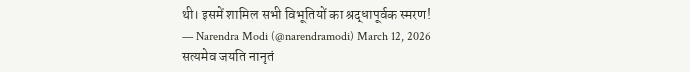थी। इसमें शामिल सभी विभूतियों का श्रद्धापूर्वक स्मरण!
— Narendra Modi (@narendramodi) March 12, 2026
सत्यमेव जयति नानृतं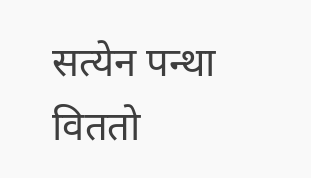सत्येन पन्था विततो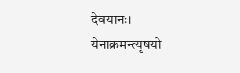देवयानः।
येनाक्रमन्त्यृषयो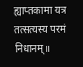ह्याप्तकामा यत्र तत्सत्यस्य परमं निधानम्॥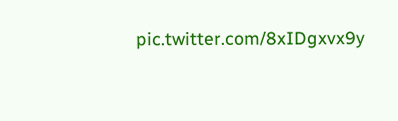pic.twitter.com/8xIDgxvx9y